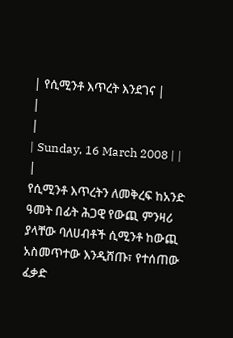| የሲሚንቶ እጥረት እንደገና |
|
|
| Sunday, 16 March 2008 | |
|
የሲሚንቶ እጥረትን ለመቅረፍ ከአንድ ዓመት በፊት ሕጋዊ የውጪ ምንዛሪ ያላቸው ባለሀብቶች ሲሚንቶ ከውጪ አስመጥተው እንዲሸጡ፣ የተሰጠው ፈቃድ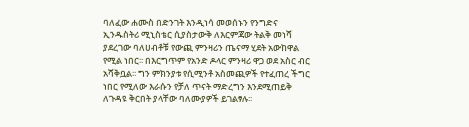ባለፈው ሐሙስ በድንገት እንዲነሳ መወሰኑን የንግድና ኢንዱስትሪ ሚኒስቴር ሲያስታውቅ ለእርምጃው ትልቅ መነሻ ያደረገው ባለሀብቶቹ የውጪ ምንዛሪን ጤናማ ሂደት አውከዋል የሚል ነበር፡፡ በእርግጥም የአንድ ዶላር ምንዛሪ ዋጋ ወደ አስር ብር አሻቅቧል፡፡ ግን ምክንያቱ የሲሚንቶ አስመጪዎች የተፈጠረ ችግር ነበር የሚለው እራሱን የቻለ ጥናት ማድረግን እንደሚጠይቅ ለጉዳዩ ቅርበት ያላቸው ባለሙያዎች ይገልፃሉ፡፡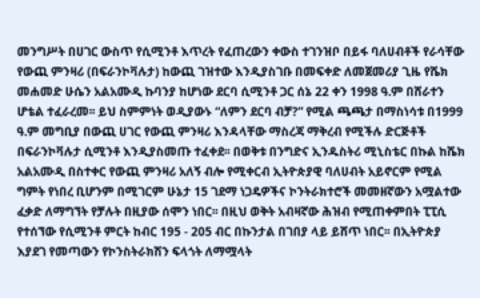መንግሥት በሀገር ውስጥ የሲሚንቶ እጥረት የፈጠረውን ቀውስ ተገንዝቦ በይፋ ባለሀብቶች የራሳቸው የውጪ ምንዛሪ (በፍራንኮቫሉታ) ከውጪ ገዝተው እንዲያስገቡ በመፍቀድ ለመጀመሪያ ጊዜ የሼክ መሐመድ ሁሴን አልአሙዲ ኩባንያ ከሆነው ደርባ ሲሚንቶ ጋር ሰኔ 22 ቀን 1998 ዓ.ም በሸራተን ሆቴል ተፈራረመ፡፡ ይህ ስምምነት ወዲያውኑ “ለምን ደርባ ብቻ?” የሚል ጫጫታ በማስነሳቱ በ1999 ዓ.ም መግቢያ በውጪ ሀገር የውጪ ምንዛሪ እንዳላቸው ማስረጃ ማቅረብ የሚችሉ ድርጅቶች በፍራንኮቫሉታ ሲሚንቶ እንዲያስመጡ ተፈቀደ፡፡ በወቅቱ በንግድና ኢንዱስትሪ ሚኒስቴር በኩል ከሼክ አልአሙዲ በስተቀር የውጪ ምንዛሪ አለኝ ብሎ የሚቀርብ ኢትዮጵያዊ ባለሀብት አይኖርም የሚል ግምት የነበረ ቢሆንም በሚገርም ሁኔታ 15 ገደማ ነጋዴዎችና ኮንትራክተሮች መመዘኛውን አሟልተው ፈቃድ ለማግኘት የቻሉት በዚያው ሰሞን ነበር፡፡ በዚህ ወቅት አብዛኛው ሕዝብ የሚጠቀምበት ፒፒሲ የተሰኘው የሲሚንቶ ምርት ከብር 195 - 205 ብር በኩንታል በገበያ ላይ ይሸጥ ነበር፡፡ በኢትዮጵያ እያደገ የመጣውን የኮንስትራክሽን ፍላጎት ለማሟላት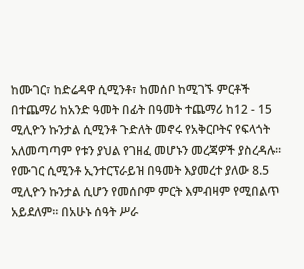ከሙገር፣ ከድሬዳዋ ሲሚንቶ፣ ከመሰቦ ከሚገኙ ምርቶች በተጨማሪ ከአንድ ዓመት በፊት በዓመት ተጨማሪ ከ12 - 15 ሚሊዮን ኩንታል ሲሚንቶ ጉድለት መኖሩ የአቅርቦትና የፍላጎት አለመጣጣም የቱን ያህል የገዘፈ መሆኑን መረጃዎች ያስረዳሉ፡፡ የሙገር ሲሚንቶ ኢንተርፕራይዝ በዓመት እያመረተ ያለው 8.5 ሚሊዮን ኩንታል ሲሆን የመሰቦም ምርት እምብዛም የሚበልጥ አይደለም፡፡ በአሁኑ ሰዓት ሥራ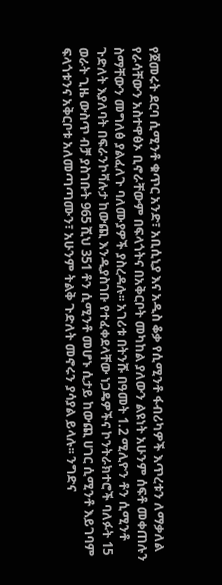የጀመሩት ደርባ ሲሚንቶ ቁጥር አንድ፣ አቢሲኒያ እና አዲስ ቆቃ የሲሚንቶ ፋብሪካዎች እጥረቱን ለማቃለል የራሳቸውን አስተዋፅኦ ቢኖራቸውም በፍላጎትና በአቅርቦት መካከል ያለውን ልዩነት አሁንም ሰፍቶ መቀጠሉን ስማቸውን መግለፅ ያልፈለጉ ባለሙያዎች ያስረዳሉ፡፡ አገሪቱ በትንሹ በዓመት 1.2 ሚሊዮን ቶን ሲሚንቶ ጉድለት እያለባት በፍራንኮቫሉታ ከውጪ እንዲያስገቡ የተፈቀደላቸው ነጋዴዎችና ኮንትራክተሮች ባለፉት 15 ወራት ጊዜ ውስጥ ብቻ ያስገቡት 965 ሺህ 351 ቶን ሲሚንቶ መሆኑ ሲታይ ከውጪ ሀገር ሲሚንቶ እይገባም ፍላጎቱንና አቅርቦቱ አለመጣጣሙን፣ አሁንም ትልቅ ጉድለት መኖሩን ያሳያል ይላሉ፡፡ ንግድና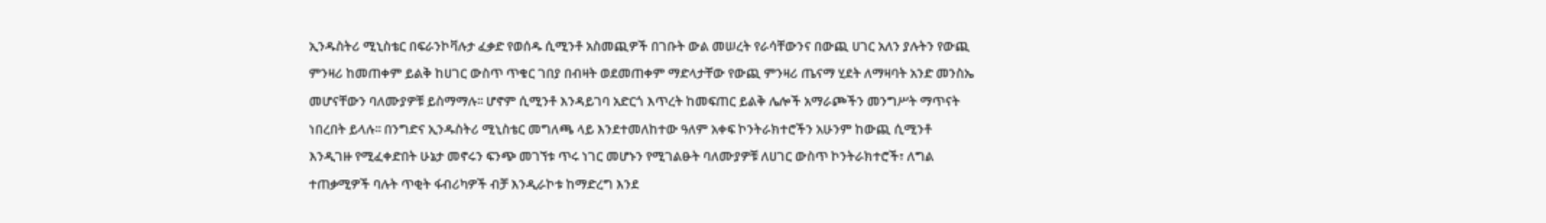ኢንዱስትሪ ሚኒስቴር በፍራንኮቫሉታ ፈቃድ የወሰዱ ሲሚንቶ አስመጪዎች በገቡት ውል መሠረት የራሳቸውንና በውጪ ሀገር አለን ያሉትን የውጪ ምንዛሪ ከመጠቀም ይልቅ ከሀገር ውስጥ ጥቁር ገበያ በብዛት ወደመጠቀም ማድላታቸው የውጪ ምንዛሪ ጤናማ ሂደት ለማዛባት አንድ መንስኤ መሆናቸውን ባለሙያዎቹ ይስማማሉ፡፡ ሆኖም ሲሚንቶ እንዳይገባ አድርጎ እጥረት ከመፍጠር ይልቅ ሌሎች አማራጮችን መንግሥት ማጥናት ነበረበት ይላሉ፡፡ በንግድና ኢንዱስትሪ ሚኒስቴር መግለጫ ላይ እንደተመለከተው ዓለም አቀፍ ኮንትራክተሮችን አሁንም ከውጪ ሲሚንቶ እንዲገዙ የሚፈቀድበት ሁኔታ መኖሩን ፍንጭ መገኘቱ ጥሩ ነገር መሆኑን የሚገልፁት ባለሙያዎቹ ለሀገር ውስጥ ኮንትራክተሮች፣ ለግል ተጠቃሚዎች ባሉት ጥቂት ፋብሪካዎች ብቻ እንዲራኮቱ ከማድረግ እንደ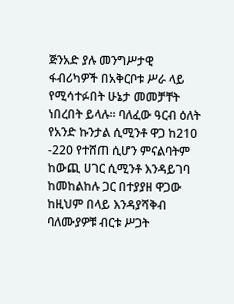ጅንአድ ያሉ መንግሥታዊ ፋብሪካዎች በአቅርቦቱ ሥራ ላይ የሚሳተፉበት ሁኔታ መመቻቸት ነበረበት ይላሉ፡፡ ባለፈው ዓርብ ዕለት የአንድ ኩንታል ሲሚንቶ ዋጋ ከ210 -220 የተሸጠ ሲሆን ምናልባትም ከውጪ ሀገር ሲሚንቶ እንዳይገባ ከመከልከሉ ጋር በተያያዘ ዋጋው ከዚህም በላይ እንዳያሻቅብ ባለሙያዎቹ ብርቱ ሥጋት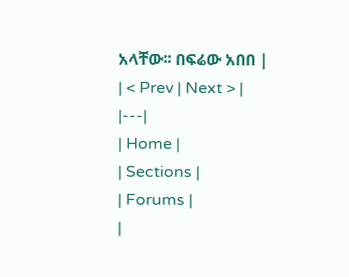አላቸው፡፡ በፍሬው አበበ |
| < Prev | Next > |
|---|
| Home |
| Sections |
| Forums |
|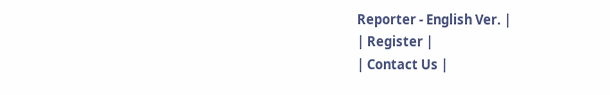Reporter - English Ver. |
| Register |
| Contact Us |